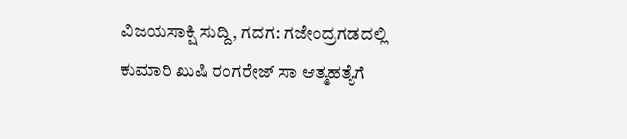ವಿಜಯಸಾಕ್ಷಿ ಸುದ್ದಿ, ಗದಗ: ಗಜೇಂದ್ರಗಡದಲ್ಲಿ ಕುಮಾರಿ ಖುಷಿ ರಂಗರೇಜ್ ಸಾ ಆತ್ಮಹತ್ಯೆಗೆ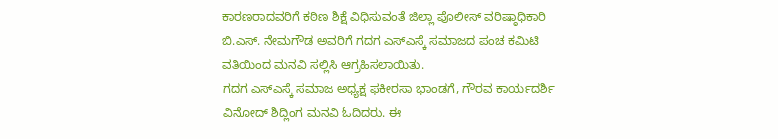ಕಾರಣರಾದವರಿಗೆ ಕಠಿಣ ಶಿಕ್ಷೆ ವಿಧಿಸುವಂತೆ ಜಿಲ್ಲಾ ಪೊಲೀಸ್ ವರಿಷ್ಠಾಧಿಕಾರಿ ಬಿ.ಎಸ್. ನೇಮಗೌಡ ಅವರಿಗೆ ಗದಗ ಎಸ್ಎಸ್ಕೆ ಸಮಾಜದ ಪಂಚ ಕಮಿಟಿ ವತಿಯಿಂದ ಮನವಿ ಸಲ್ಲಿಸಿ ಆಗ್ರಹಿಸಲಾಯಿತು.
ಗದಗ ಎಸ್ಎಸ್ಕೆ ಸಮಾಜ ಅಧ್ಯಕ್ಷ ಫಕೀರಸಾ ಭಾಂಡಗೆ, ಗೌರವ ಕಾರ್ಯದರ್ಶಿ ವಿನೋದ್ ಶಿದ್ಲಿಂಗ ಮನವಿ ಓದಿದರು. ಈ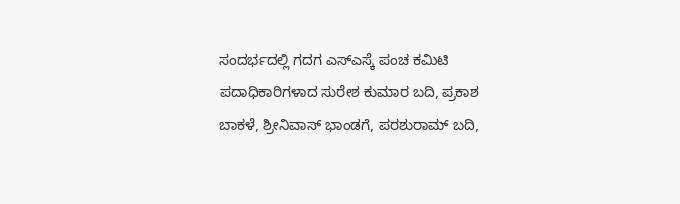ಸಂದರ್ಭದಲ್ಲಿ ಗದಗ ಎಸ್ಎಸ್ಕೆ ಪಂಚ ಕಮಿಟಿ ಪದಾಧಿಕಾರಿಗಳಾದ ಸುರೇಶ ಕುಮಾರ ಬದಿ, ಪ್ರಕಾಶ ಬಾಕಳೆ, ಶ್ರೀನಿವಾಸ್ ಭಾಂಡಗೆ, ಪರಶುರಾಮ್ ಬದಿ,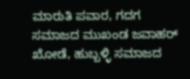ಮಾರುತಿ ಪವಾರ, ಗದಗ ಸಮಾಜದ ಮುಖಂಡ ಜವಾಹರ್ ಖೋಡೆ, ಹುಬ್ಬಳ್ಳಿ ಸಮಾಜದ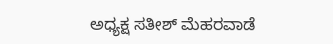ಅಧ್ಯಕ್ಷ ಸತೀಶ್ ಮೆಹರವಾಡೆ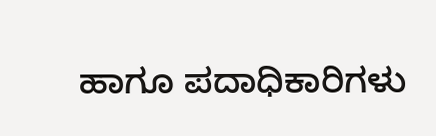ಹಾಗೂ ಪದಾಧಿಕಾರಿಗಳು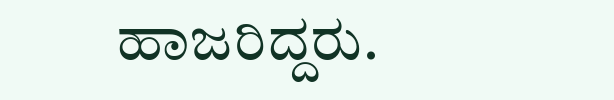ಹಾಜರಿದ್ದರು.